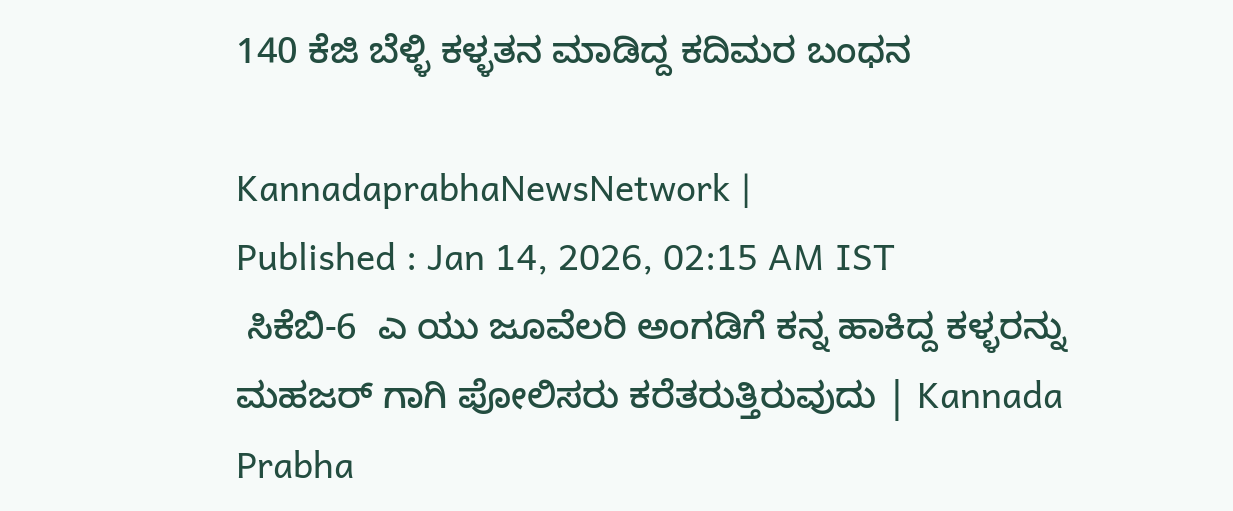140 ಕೆಜಿ ಬೆಳ್ಳಿ ಕಳ್ಳತನ ಮಾಡಿದ್ದ ಕದಿಮರ ಬಂಧನ

KannadaprabhaNewsNetwork |
Published : Jan 14, 2026, 02:15 AM IST
 ಸಿಕೆಬಿ-6  ಎ ಯು ಜೂವೆಲರಿ ಅಂಗಡಿಗೆ ಕನ್ನ ಹಾಕಿದ್ದ ಕಳ್ಳರನ್ನು   ಮಹಜರ್ ಗಾಗಿ ಪೋಲಿಸರು ಕರೆತರುತ್ತಿರುವುದು | Kannada Prabha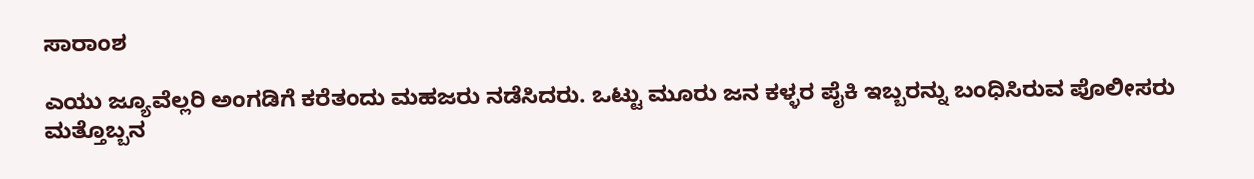ಸಾರಾಂಶ

ಎಯು ಜ್ಯೂವೆಲ್ಲರಿ ಅಂಗಡಿಗೆ ಕರೆತಂದು ಮಹಜರು ನಡೆಸಿದರು. ಒಟ್ಟು ಮೂರು ಜನ ಕಳ್ಳರ ಪೈಕಿ ಇಬ್ಬರನ್ನು ಬಂಧಿಸಿರುವ ಪೊಲೀಸರು ಮತ್ತೊಬ್ಬನ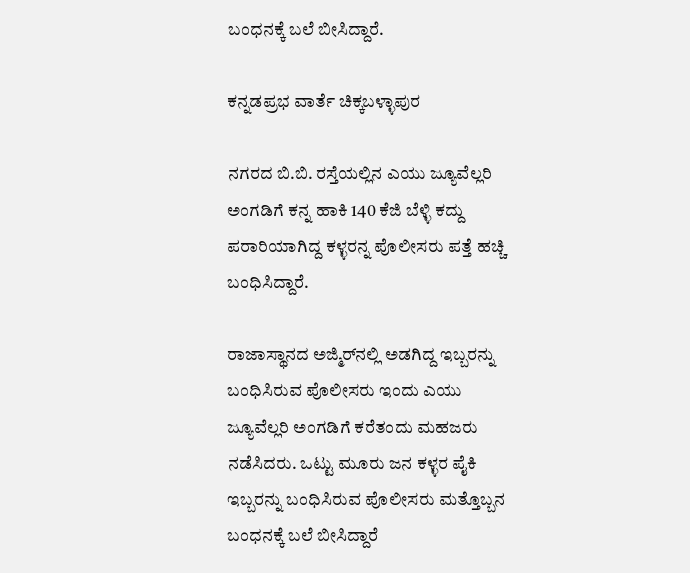ಬಂಧನಕ್ಕೆ ಬಲೆ ಬೀಸಿದ್ದಾರೆ.

ಕನ್ನಡಪ್ರಭ ವಾರ್ತೆ ಚಿಕ್ಕಬಳ್ಳಾಪುರ

ನಗರದ ಬಿ.ಬಿ. ರಸ್ತೆಯಲ್ಲಿನ ಎಯು ಜ್ಯೂವೆಲ್ಲರಿ ಅಂಗಡಿಗೆ ಕನ್ನ ಹಾಕಿ 140 ಕೆಜಿ ಬೆಳ್ಳಿ ಕದ್ದು ಪರಾರಿಯಾಗಿದ್ದ ಕಳ್ಳರನ್ನ ಪೊಲೀಸರು ಪತ್ತೆ ಹಚ್ಚಿ ಬಂಧಿಸಿದ್ದಾರೆ.

ರಾಜಾಸ್ಥಾನದ ಅಜ್ಮಿರ್‌ನಲ್ಲಿ ಅಡಗಿದ್ದ ಇಬ್ಬರನ್ನು ಬಂಧಿಸಿರುವ ಪೊಲೀಸರು ಇಂದು ಎಯು ಜ್ಯೂವೆಲ್ಲರಿ ಅಂಗಡಿಗೆ ಕರೆತಂದು ಮಹಜರು ನಡೆಸಿದರು. ಒಟ್ಟು ಮೂರು ಜನ ಕಳ್ಳರ ಪೈಕಿ ಇಬ್ಬರನ್ನು ಬಂಧಿಸಿರುವ ಪೊಲೀಸರು ಮತ್ತೊಬ್ಬನ ಬಂಧನಕ್ಕೆ ಬಲೆ ಬೀಸಿದ್ದಾರೆ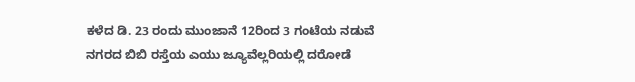ಕಳೆದ ಡಿ. 23 ರಂದು ಮುಂಜಾನೆ 12ರಿಂದ 3 ಗಂಟೆಯ ನಡುವೆ ನಗರದ ಬಿಬಿ ರಸ್ತೆಯ ಎಯು ಜ್ಯೂವೆಲ್ಲರಿಯಲ್ಲಿ ದರೋಡೆ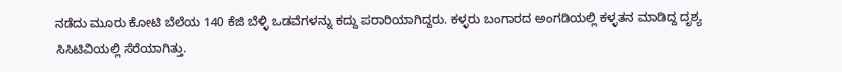ನಡೆದು ಮೂರು ಕೋಟಿ ಬೆಲೆಯ 140 ಕೆಜಿ ಬೆಳ್ಳಿ ಒಡವೆಗಳನ್ನು ಕದ್ದು ಪರಾರಿಯಾಗಿದ್ದರು. ಕಳ್ಳರು ಬಂಗಾರದ ಅಂಗಡಿಯಲ್ಲಿ ಕಳ್ಳತನ ಮಾಡಿದ್ದ ದೃಶ್ಯ ಸಿಸಿಟಿವಿಯಲ್ಲಿ ಸೆರೆಯಾಗಿತ್ತು.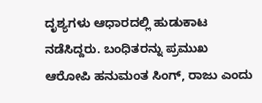ದೃಶ್ಯಗಳು ಆಧಾರದಲ್ಲಿ ಹುಡುಕಾಟ ನಡೆಸಿದ್ದರು. ಬಂಧಿತರನ್ನು ಪ್ರಮುಖ ಆರೋಪಿ ಹನುಮಂತ ಸಿಂಗ್, ರಾಜು ಎಂದು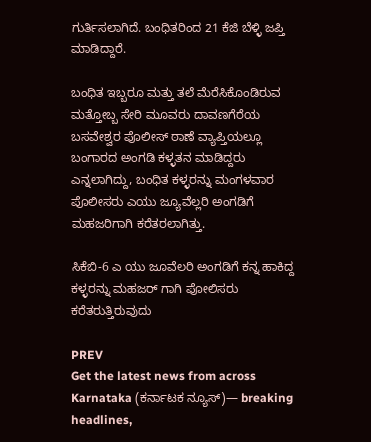ಗುರ್ತಿಸಲಾಗಿದೆ. ಬಂಧಿತರಿಂದ 21 ಕೆಜಿ ಬೆಳ್ಳಿ ಜಪ್ತಿ ಮಾಡಿದ್ದಾರೆ.

ಬಂಧಿತ ಇಬ್ಬರೂ ಮತ್ತು ತಲೆ ಮೆರೆಸಿಕೊಂಡಿರುವ ಮತ್ತೋಬ್ಬ ಸೇರಿ ಮೂವರು ದಾವಣಗೆರೆಯ ಬಸವೇಶ್ವರ ಪೊಲೀಸ್ ಠಾಣೆ ವ್ಯಾಪ್ತಿಯಲ್ಲೂ ಬಂಗಾರದ ಅಂಗಡಿ ಕಳ್ಳತನ ಮಾಡಿದ್ದರು ಎನ್ನಲಾಗಿದ್ದು, ಬಂಧಿತ ಕಳ್ಳರನ್ನು ಮಂಗಳವಾರ ಪೊಲೀಸರು ಎಯು ಜ್ಯೂವೆಲ್ಲರಿ ಅಂಗಡಿಗೆ ಮಹಜರಿಗಾಗಿ ಕರೆತರಲಾಗಿತ್ತು.

ಸಿಕೆಬಿ-6 ಎ ಯು ಜೂವೆಲರಿ ಅಂಗಡಿಗೆ ಕನ್ನ ಹಾಕಿದ್ದ ಕಳ್ಳರನ್ನು ಮಹಜರ್ ಗಾಗಿ ಪೋಲಿಸರು ಕರೆತರುತ್ತಿರುವುದು

PREV
Get the latest news from across Karnataka (ಕರ್ನಾಟಕ ನ್ಯೂಸ್)— breaking headlines,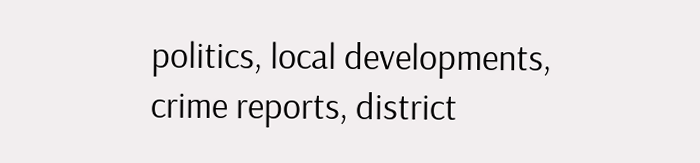politics, local developments, crime reports, district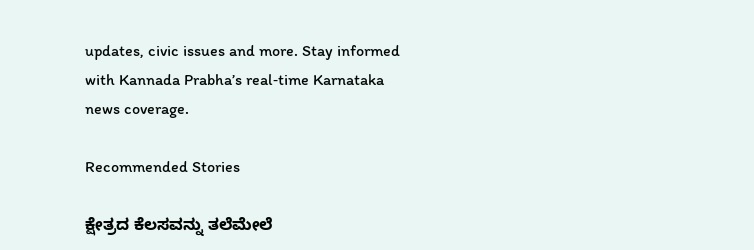updates, civic issues and more. Stay informed with Kannada Prabha’s real‑time Karnataka news coverage.

Recommended Stories

ಕ್ಷೇತ್ರದ ಕೆಲಸವನ್ನು ತಲೆಮೇಲೆ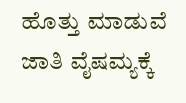ಹೊತ್ತು ಮಾಡುವೆ
ಜಾತಿ ವೈಷಮ್ಯಕ್ಕೆ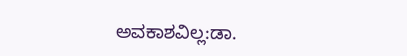ಅವಕಾಶವಿಲ್ಲ:ಡಾ.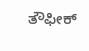ತೌಫೀಕ್‌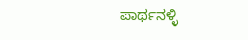ಪಾರ್ಥನಳ್ಳಿ